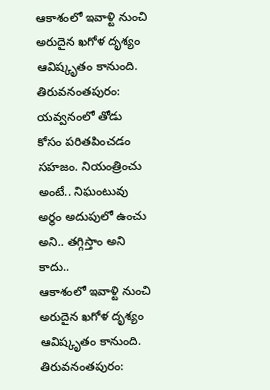ఆకాశంలో ఇవాళ్టి నుంచి అరుదైన ఖగోళ దృశ్యం ఆవిష్కృతం కానుంది. తిరువనంతపురం: యవ్వనంలో తోడు కోసం పరితపించడం సహజం. నియంత్రించు అంటే.. నిఘంటువు అర్థం అదుపులో ఉంచు అని.. తగ్గిస్తాం అని కాదు..
ఆకాశంలో ఇవాళ్టి నుంచి అరుదైన ఖగోళ దృశ్యం ఆవిష్కృతం కానుంది.
తిరువనంతపురం: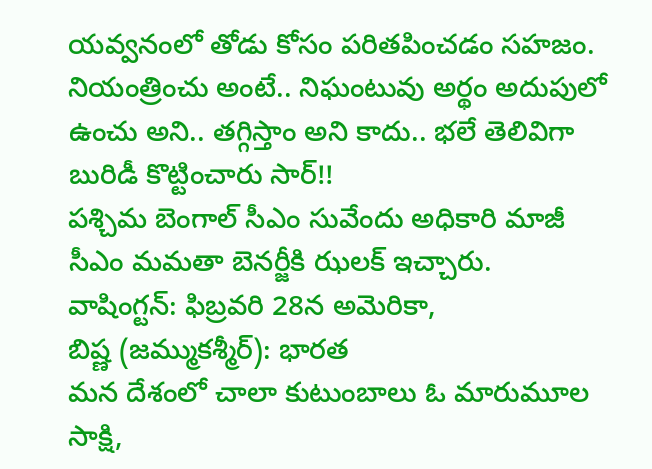యవ్వనంలో తోడు కోసం పరితపించడం సహజం.
నియంత్రించు అంటే.. నిఘంటువు అర్థం అదుపులో ఉంచు అని.. తగ్గిస్తాం అని కాదు.. భలే తెలివిగా బురిడీ కొట్టించారు సార్!!
పశ్చిమ బెంగాల్ సీఎం సువేందు అధికారి మాజీ సీఎం మమతా బెనర్జీకి ఝలక్ ఇచ్చారు.
వాషింగ్టన్: ఫిబ్రవరి 28న అమెరికా,
బిష్ణ (జమ్ముకశ్మీర్): భారత
మన దేశంలో చాలా కుటుంబాలు ఓ మారుమూల
సాక్షి,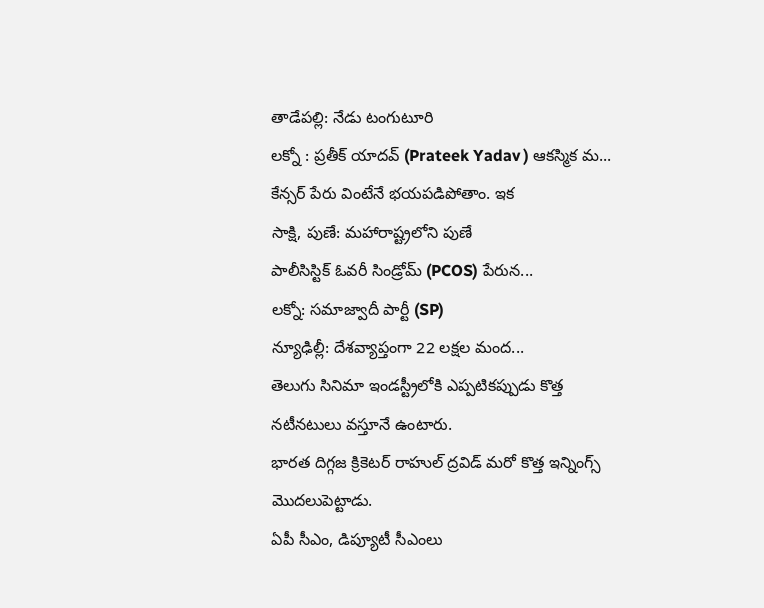తాడేపల్లి: నేడు టంగుటూరి
లక్నో : ప్రతీక్ యాదవ్ (Prateek Yadav ) ఆకస్మిక మ...
కేన్సర్ పేరు వింటేనే భయపడిపోతాం. ఇక
సాక్షి, పుణే: మహారాష్ట్రలోని పుణే
పాలీసిస్టిక్ ఓవరీ సిండ్రోమ్ (PCOS) పేరున...
లక్నో: సమాజ్వాదీ పార్టీ (SP)
న్యూఢిల్లీ: దేశవ్యాప్తంగా 22 లక్షల మంద...
తెలుగు సినిమా ఇండస్ట్రీలోకి ఎప్పటికప్పుడు కొత్త నటీనటులు వస్తూనే ఉంటారు.
భారత దిగ్గజ క్రికెటర్ రాహుల్ ద్రవిడ్ మరో కొత్త ఇన్నింగ్స్ మొదలుపెట్టాడు.
ఏపీ సీఎం, డిప్యూటీ సీఎంలు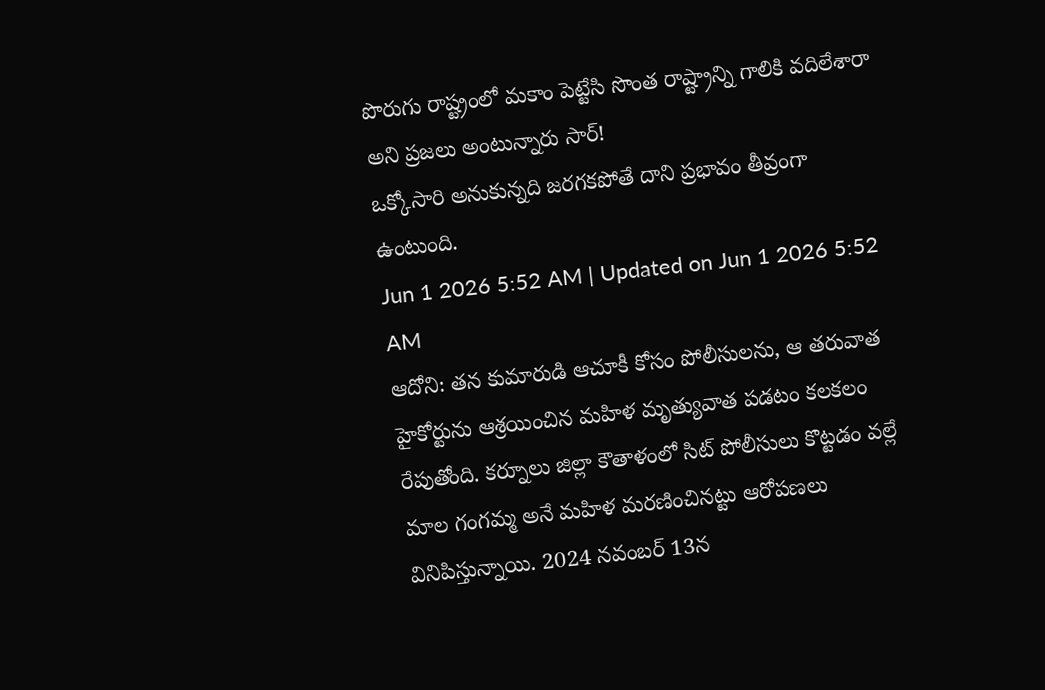పొరుగు రాష్ట్రంలో మకాం పెట్టేసి సొంత రాష్ట్రాన్ని గాలికి వదిలేశారా అని ప్రజలు అంటున్నారు సార్!
ఒక్కోసారి అనుకున్నది జరగకపోతే దాని ప్రభావం తీవ్రంగా ఉంటుంది.
Jun 1 2026 5:52 AM | Updated on Jun 1 2026 5:52 AM
ఆదోని: తన కుమారుడి ఆచూకీ కోసం పోలీసులను, ఆ తరువాత హైకోర్టును ఆశ్రయించిన మహిళ మృత్యువాత పడటం కలకలం రేపుతోంది. కర్నూలు జిల్లా కౌతాళంలో సిట్ పోలీసులు కొట్టడం వల్లే మాల గంగమ్మ అనే మహిళ మరణించినట్టు ఆరోపణలు వినిపిస్తున్నాయి. 2024 నవంబర్ 13న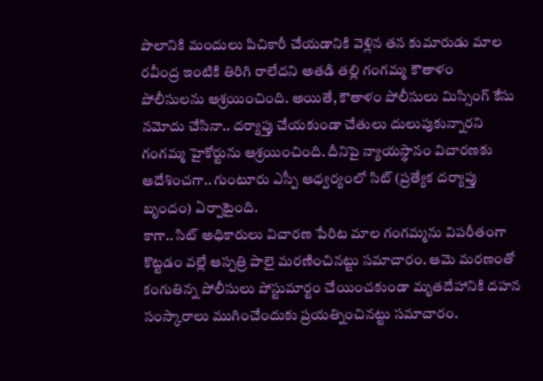పొలానికి మందులు పిచికారీ చేయడానికి వెళ్లిన తన కుమారుడు మాల రవీంద్ర ఇంటికి తిరిగి రాలేదని అతడి తల్లి గంగమ్మ కౌతాళం పోలీసులను ఆశ్రయించింది. అయితే, కౌతాళం పోలీసులు మిస్సింగ్ కేసు నమోదు చేసినా.. దర్యాప్తు చేయకుండా చేతులు దులుపుకున్నారని గంగమ్మ హైకోర్టును ఆశ్రయించింది. దీనిపై న్యాయస్థానం విచారణకు ఆదేశించగా.. గుంటూరు ఎస్పీ ఆధ్వర్యంలో సిట్ (ప్రత్యేక దర్యాప్తు బృందం) ఏర్పాటైంది.
కాగా.. సిట్ అధికారులు విచారణ పేరిట మాల గంగమ్మను విపరీతంగా కొట్టడం వల్లే ఆస్పత్రి పాలై మరణించినట్టు సమాచారం. ఆమె మరణంతో కంగుతిన్న పోలీసులు పోస్టుమార్టం చేయించకుండా మృతదేహానికి దహన సంస్కారాలు ముగించేందుకు ప్రయత్నించినట్టు సమాచారం.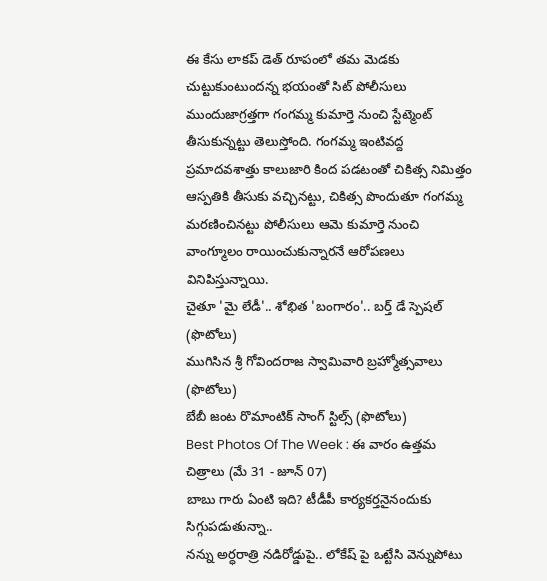ఈ కేసు లాకప్ డెత్ రూపంలో తమ మెడకు చుట్టుకుంటుందన్న భయంతో సిట్ పోలీసులు ముందుజాగ్రత్తగా గంగమ్మ కుమార్తె నుంచి స్టేట్మెంట్ తీసుకున్నట్టు తెలుస్తోంది. గంగమ్మ ఇంటివద్ద ప్రమాదవశాత్తు కాలుజారి కింద పడటంతో చికిత్స నిమిత్తం ఆస్పతికి తీసుకు వచ్చినట్టు, చికిత్స పొందుతూ గంగమ్మ మరణించినట్టు పోలీసులు ఆమె కుమార్తె నుంచి వాంగ్మూలం రాయించుకున్నారనే ఆరోపణలు వినిపిస్తున్నాయి.
చైతూ 'మై లేడీ'.. శోభిత 'బంగారం'.. బర్త్ డే స్పెషల్ (ఫొటోలు)
ముగిసిన శ్రీ గోవిందరాజ స్వామివారి బ్రహ్మోత్సవాలు (ఫొటోలు)
బేబీ జంట రొమాంటిక్ సాంగ్ స్టిల్స్ (ఫొటోలు)
Best Photos Of The Week : ఈ వారం ఉత్తమ చిత్రాలు (మే 31 - జూన్ 07)
బాబు గారు ఏంటి ఇది? టీడీపీ కార్యకర్తనైనందుకు సిగ్గుపడుతున్నా..
నన్ను అర్ధరాత్రి నడిరోడ్డుపై.. లోకేష్ పై ఒట్టేసి వెన్నుపోటు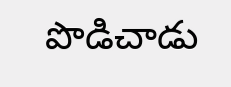పొడిచాడు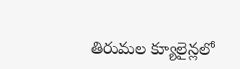తిరుమల క్యూలైన్లలో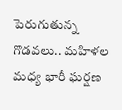పెరుగుతున్న గొడవలు.. మహిళల మధ్య భారీ ఘర్షణ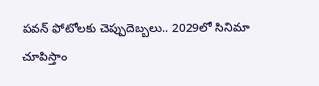పవన్ ఫోటోలకు చెప్పుదెబ్బలు.. 2029లో సినిమా చూపిస్తాం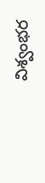విశ్వంభర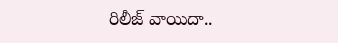రిలీజ్ వాయిదా..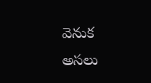వెనుక అసలు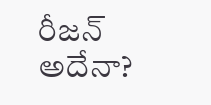రీజన్ అదేనా?